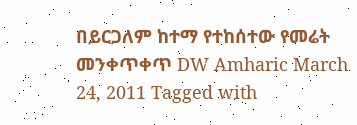በይርጋለም ከተማ የተከሰተው የመሬት መንቀጥቀጥ DW Amharic March 24, 2011 Tagged with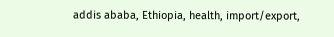addis ababa, Ethiopia, health, import/export,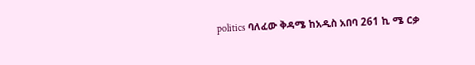politics ባለፈው ቅዳሜ ከአዲስ አበባ 261 ኪ ሜ ርቃ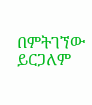በምትገኘው ይርጋለም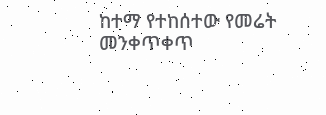ከተማ የተከሰተው የመሬት መንቀጥቀጥ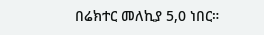በሬክተር መለኪያ 5,0 ነበር።